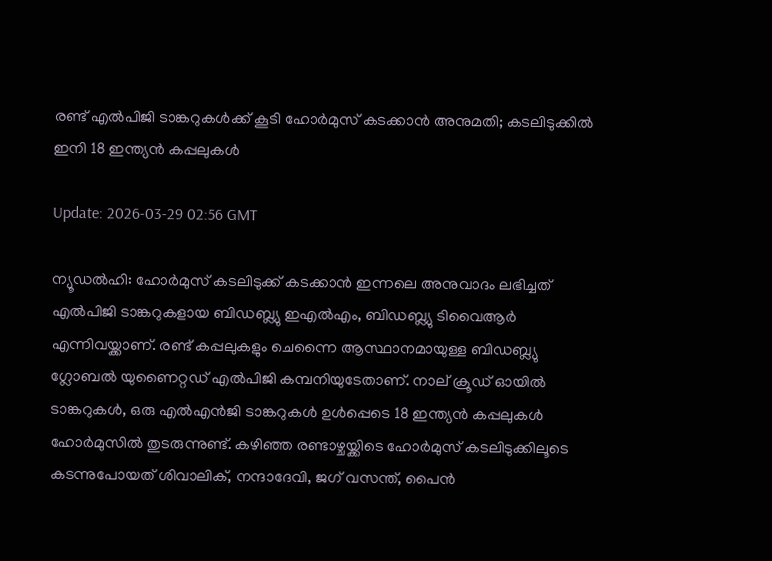രണ്ട് എല്‍പിജി ടാങ്കറുകള്‍ക്ക് കൂടി ഹോര്‍മുസ് കടക്കാന്‍ അനുമതി; കടലിടുക്കില്‍ ഇനി 18 ഇന്ത്യന്‍ കപ്പലുകള്‍

Update: 2026-03-29 02:56 GMT

ന്യൂഡല്‍ഹി: ഹോര്‍മുസ് കടലിടുക്ക് കടക്കാന്‍ ഇന്നലെ അനുവാദം ലഭിച്ചത് എല്‍പിജി ടാങ്കറുകളായ ബിഡബ്ല്യു ഇഎല്‍എം, ബിഡബ്ല്യു ടിവൈആര്‍ എന്നിവയ്ക്കാണ്. രണ്ട് കപ്പലുകളും ചെന്നൈ ആസ്ഥാനമായുള്ള ബിഡബ്ല്യു ഗ്ലോബല്‍ യുണൈറ്റഡ് എല്‍പിജി കമ്പനിയുടേതാണ്. നാല് ക്രൂഡ് ഓയില്‍ ടാങ്കറുകള്‍, ഒരു എല്‍എന്‍ജി ടാങ്കറുകള്‍ ഉള്‍പ്പെടെ 18 ഇന്ത്യന്‍ കപ്പലുകള്‍ ഹോര്‍മുസില്‍ തുടരുന്നുണ്ട്. കഴിഞ്ഞ രണ്ടാഴ്ചയ്ക്കിടെ ഹോര്‍മുസ് കടലിടുക്കിലൂടെ കടന്നുപോയത് ശിവാലിക്, നന്ദാദേവി, ജഗ് വസന്ത്, പൈന്‍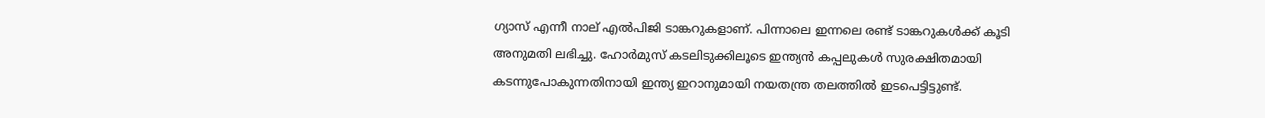ഗ്യാസ് എന്നീ നാല് എല്‍പിജി ടാങ്കറുകളാണ്. പിന്നാലെ ഇന്നലെ രണ്ട് ടാങ്കറുകള്‍ക്ക് കൂടി അനുമതി ലഭിച്ചു. ഹോര്‍മുസ് കടലിടുക്കിലൂടെ ഇന്ത്യന്‍ കപ്പലുകള്‍ സുരക്ഷിതമായി കടന്നുപോകുന്നതിനായി ഇന്ത്യ ഇറാനുമായി നയതന്ത്ര തലത്തില്‍ ഇടപെട്ടിട്ടുണ്ട്.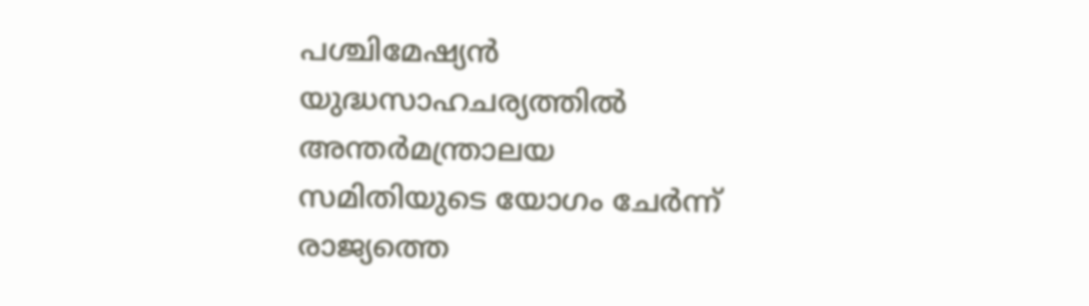പശ്ചിമേഷ്യന്‍ യുദ്ധസാഹചര്യത്തില്‍ അന്തര്‍മന്ത്രാലയ സമിതിയുടെ യോഗം ചേര്‍ന്ന് രാജ്യത്തെ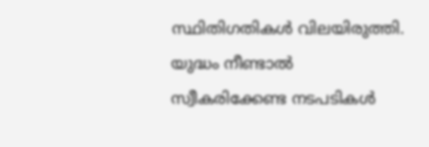സ്ഥിതിഗതികള്‍ വിലയിരുത്തി. യുദ്ധം നീണ്ടാല്‍ സ്വീകരിക്കേണ്ട നടപടികള്‍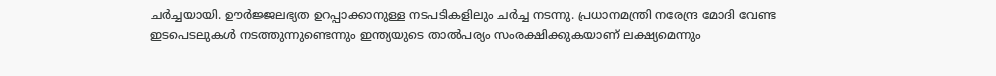ചര്‍ച്ചയായി. ഊര്‍ജ്ജലഭ്യത ഉറപ്പാക്കാനുള്ള നടപടികളിലും ചര്‍ച്ച നടന്നു. പ്രധാനമന്ത്രി നരേന്ദ്ര മോദി വേണ്ട ഇടപെടലുകള്‍ നടത്തുന്നുണ്ടെന്നും ഇന്ത്യയുടെ താല്‍പര്യം സംരക്ഷിക്കുകയാണ് ലക്ഷ്യമെന്നും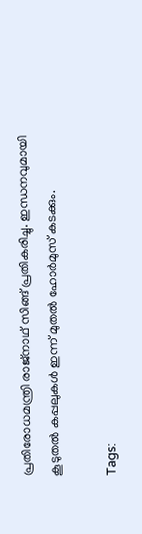പ്രതിരോധമന്ത്രി രാജ്‌നാഥ് സിങ്ങ് പ്രതികരിച്ചു. ഇന്ധനവുമായി കൂടുതല്‍ കപ്പലുകള്‍ ഇന്ന് മുതല്‍ ഹോര്‍മുസ് കടക്കും.

Tags: